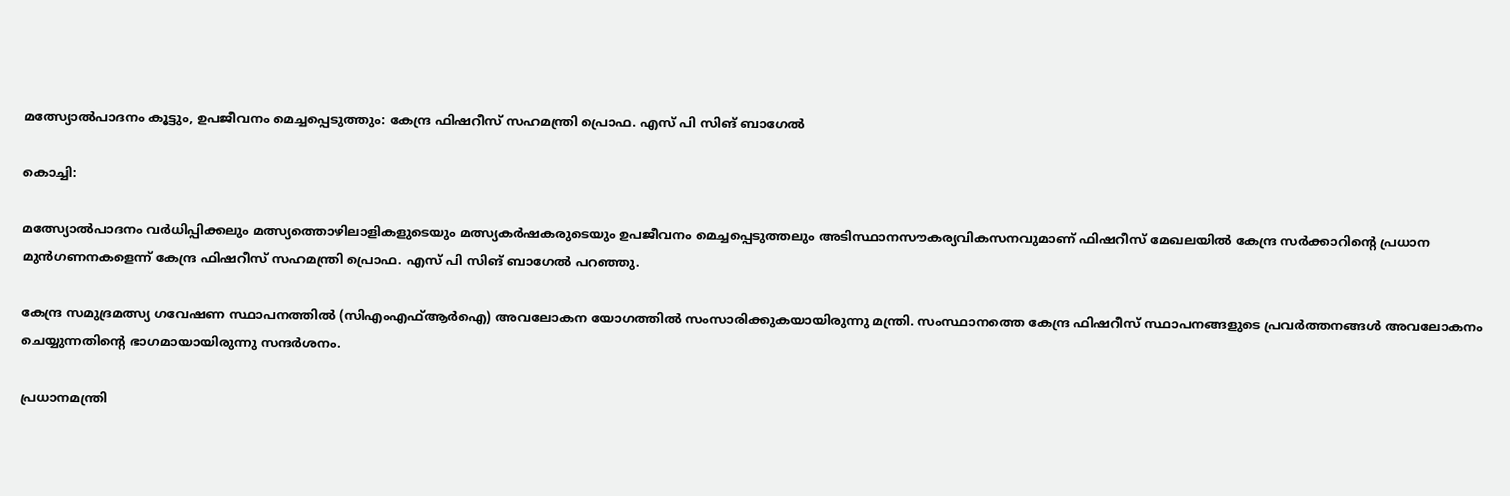മത്സ്യോൽപാദനം കൂട്ടും, ഉപജീവനം മെച്ചപ്പെടുത്തും: കേന്ദ്ര ഫിഷറീസ് സഹമന്ത്രി പ്രൊഫ. എസ് പി സിങ് ബാഗേൽ

കൊച്ചി:

മത്സ്യോൽപാദനം വർധിപ്പിക്കലും മത്സ്യത്തൊഴിലാളികളുടെയും മത്സ്യകർഷകരുടെയും ഉപജീവനം മെച്ചപ്പെടുത്തലും അടിസ്ഥാനസൗകര്യവികസനവുമാണ് ഫിഷറീസ് മേഖലയിൽ കേന്ദ്ര സർക്കാറിന്റെ പ്രധാന മുൻഗണനകളെന്ന് കേന്ദ്ര ഫിഷറീസ് സഹമന്ത്രി പ്രൊഫ. എസ് പി സിങ് ബാഗേൽ പറഞ്ഞു.

കേന്ദ്ര സമുദ്രമത്സ്യ ഗവേഷണ സ്ഥാപനത്തിൽ (സിഎംഎഫ്ആർഐ) അവലോകന യോഗത്തിൽ സംസാരിക്കുകയായിരുന്നു മന്ത്രി. സംസ്ഥാനത്തെ കേന്ദ്ര ഫിഷറീസ് സ്ഥാപനങ്ങളുടെ പ്രവർത്തനങ്ങൾ അവലോകനം ചെയ്യുന്നതിന്റെ ഭാഗമായായിരുന്നു സന്ദർശനം.

പ്രധാനമന്ത്രി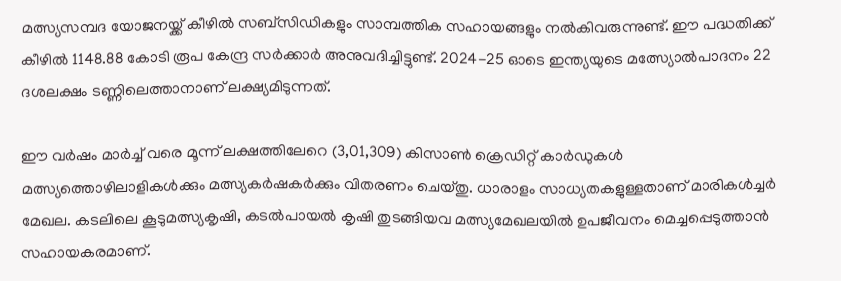മത്സ്യസമ്പദ യോജനയ്ക്ക് കീഴിൽ സബ്‌സിഡികളും സാമ്പത്തിക സഹായങ്ങളും നൽകിവരുന്നുണ്ട്. ഈ പദ്ധതിക്ക് കീഴിൽ 1148.88 കോടി രൂപ കേന്ദ്ര സർക്കാർ അനുവദിച്ചിട്ടുണ്ട്. 2024-25 ഓടെ ഇന്ത്യയുടെ മത്സ്യോൽപാദനം 22 ദശലക്ഷം ടണ്ണിലെത്താനാണ് ലക്ഷ്യമിടുന്നത്.

ഈ വർഷം മാർച്ച് വരെ മൂന്ന് ലക്ഷത്തിലേറെ (3,01,309) കിസാൺ ക്രെഡിറ്റ് കാർഡുകൾ മത്സ്യത്തൊഴിലാളികൾക്കും മത്സ്യകർഷകർക്കും വിതരണം ചെയ്തു. ധാരാളം സാധ്യതകളുള്ളതാണ് മാരികൾച്ചർ മേഖല. കടലിലെ കൂടുമത്സ്യകൃഷി, കടൽപായൽ കൃഷി തുടങ്ങിയവ മത്സ്യമേഖലയിൽ ഉപജീവനം മെച്ചപ്പെടുത്താൻ സഹായകരമാണ്.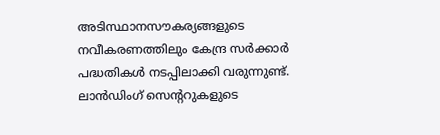അടിസ്ഥാനസൗകര്യങ്ങളുടെ നവീകരണത്തിലും കേന്ദ്ര സർക്കാർ പദ്ധതികൾ നടപ്പിലാക്കി വരുന്നുണ്ട്. ലാൻഡിംഗ് സെന്ററുകളുടെ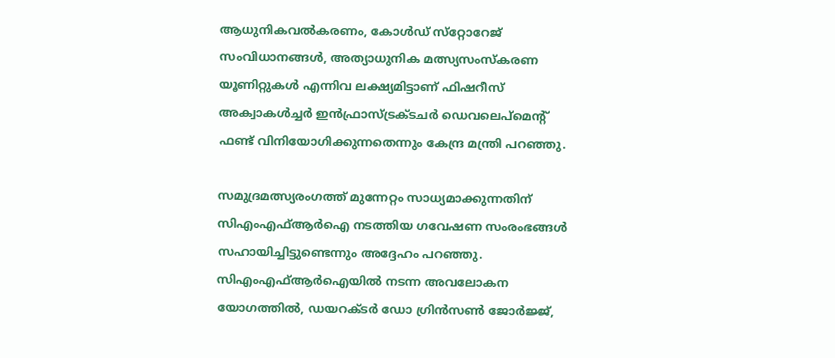ആധുനികവൽകരണം, കോൾഡ് സ്‌റ്റോറേജ് സംവിധാനങ്ങൾ, അത്യാധുനിക മത്സ്യസംസ്‌കരണ യൂണിറ്റുകൾ എന്നിവ ലക്ഷ്യമിട്ടാണ് ഫിഷറീസ് അക്വാകൾച്ചർ ഇൻഫ്രാസ്ട്രക്ടചർ ഡെവലെപ്‌മെന്റ് ഫണ്ട് വിനിയോഗിക്കുന്നതെന്നും കേന്ദ്ര മന്ത്രി പറഞ്ഞു.

സമുദ്രമത്സ്യരംഗത്ത് മുന്നേറ്റം സാധ്യമാക്കുന്നതിന് സിഎംഎഫ്ആർഐ നടത്തിയ ഗവേഷണ സംരംഭങ്ങൾ സഹായിച്ചിട്ടുണ്ടെന്നും അദ്ദേഹം പറഞ്ഞു. സിഎംഎഫ്ആർഐയിൽ നടന്ന അവലോകന യോഗത്തിൽ, ഡയറക്ടർ ഡോ ഗ്രിൻസൺ ജോർജ്ജ്,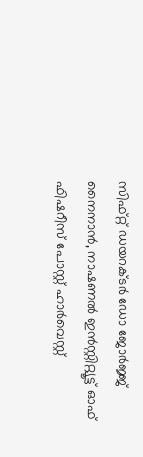സിഫ്റ്റ് ഡയറക്ടർ ഡോ ജോർജ്ജ് നൈനാൻ, നാഷണൽ ഇൻസ്റ്റിറ്റ്യൂട്ട് ഓഫ് ഫിഷറീസ് പോസ്റ്റ് ഹാർവെസ്റ്റ്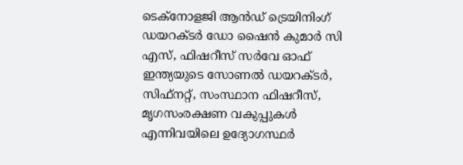ടെക്‌നോളജി ആൻഡ് ട്രെയിനിംഗ് ഡയറക്ടർ ഡോ ഷൈൻ കുമാർ സി എസ്, ഫിഷറീസ് സർവേ ഓഫ് ഇന്ത്യയുടെ സോണൽ ഡയറക്ടർ, സിഫ്‌നറ്റ്, സംസ്ഥാന ഫിഷറീസ്, മൃഗസംരക്ഷണ വകുപ്പുകൾ എന്നിവയിലെ ഉദ്യോഗസ്ഥർ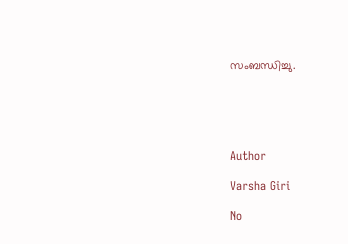സംബന്ധിച്ചു.





Author

Varsha Giri

No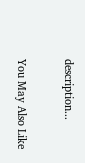description...

You May Also Like